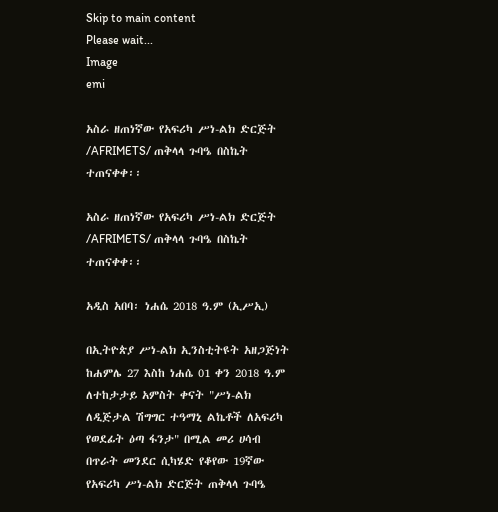Skip to main content
Please wait...
Image
emi

አስራ ዘጠነኛው የአፍሪካ ሥነ-ልክ ድርጅት /AFRIMETS/ ጠቅላላ ጉባዔ በስኬት ተጠናቀቀ፡፡

አስራ ዘጠነኛው የአፍሪካ ሥነ-ልክ ድርጅት /AFRIMETS/ ጠቅላላ ጉባዔ በስኬት ተጠናቀቀ፡፡

አዲስ አበባ፡ ነሐሴ 2018 ዓ.ም (ኢሥኢ)

በኢትዮጵያ ሥነ-ልክ ኢንስቲትዩት አዘጋጅነት ከሐምሌ 27 እስከ ነሐሴ 01 ቀን 2018 ዓ.ም ለተከታታይ አምስት ቀናት "ሥነ-ልክ ለዲጅታል ሽግግር ተዓማኒ ልኬቶች ለአፍሪካ የወደፊት ዕጣ ፋንታ" በሚል መሪ ሀሳብ በጥራት መንደር ሲካሄድ የቆየው 19ኛው የአፍሪካ ሥነ-ልክ ድርጅት ጠቅላላ ጉባዔ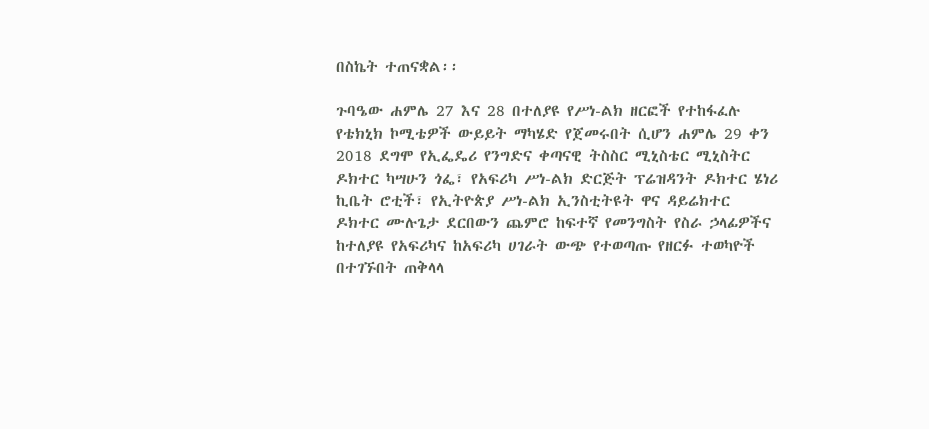በስኬት ተጠናቋል፡፡

ጉባዔው ሐምሌ 27 እና 28 በተለያዩ የሥነ-ልክ ዘርፎች የተከፋፈሉ የቴክኒክ ኮሚቴዎች ውይይት ማካሄድ የጀመሩበት ሲሆን ሐምሌ 29 ቀን 2018 ደግሞ የኢፌዴሪ የንግድና ቀጣናዊ ትስስር ሚኒስቴር ሚኒስትር ዶክተር ካሣሁን ጎፌ፣ የአፍሪካ ሥነ-ልክ ድርጅት ፕሬዝዳንት ዶክተር ሄነሪ ኪቤት ሮቲች፣ የኢትዮጵያ ሥነ-ልክ ኢንስቲትዩት ዋና ዳይሬክተር ዶክተር ሙሉጌታ ደርበውን ጨምሮ ከፍተኛ የመንግስት የስራ ኃላፊዎችና ከተለያዩ የአፍሪካና ከአፍሪካ ሀገራት ውጭ የተወጣጡ የዘርፉ ተወካዮች በተገኙበት ጠቅላላ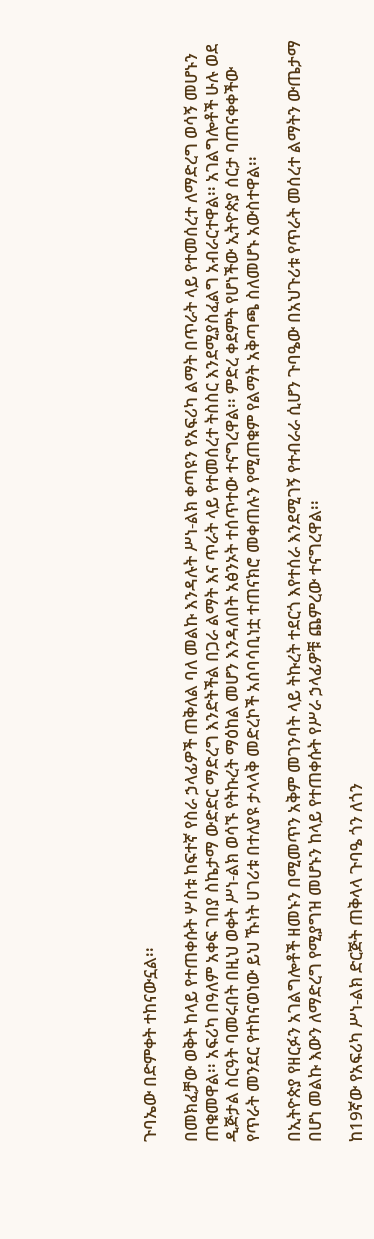ጉባኤው በድምቀት ተከናውኗል፡፡

በመክፈቻው ወቅት ከላይ የተጠቀሱት ሦስቱ ከፍተኛ የስራ ኃላፊዎች ጠቅለል ባለ መልኩ እንዳሉት ሥነ-ልክ ቀጣዩን የአፍሪካ ልማት በጥራት ላይ የተመሰረተ ለማድረግ ወሳኝ መሆኑን ጠቁመዋል፡፡ አፍሪካ በዓለም አቀፍ ገበያ ስኬታማ ውድድር ማድረግ እንድትችል በጋራ ልማት እና ጥራት ላይ የተመሰረተ ትስስር እንደሚያስፈልግ አብራርተዋል፡፡ አገልግሎቶች ሁሉ ወደ ዲጅታል ስርዓት ባመሩበት በዚህ ወቀት ሥነ-ልክ ወሳኙ የትኩረት ማዕከል መሆን እንዳለበት አፅንኦት ተሰጥተው ተናግረዋል፡፡ ምድረ ቀደምት የሆነችው ኢትዮጵያ ሰርታ ባጠናቀቀችው የጥራት መንደር የተከናወነው ይህ ኹነት ሀገሪቱ በተለያዩ ታላላቅ መድረኮች አሰባሳቢነቷ ተጠናክሮ መቀጠሉን የሚጠቁም የልማት አቅጣጫ ስለመሆኑ አውስተዋል፡፡

በኢትዮጵያ የዘርፉን አገልግሎቶች ዘመኑን በሚመጥን አቅም መገንባት ላይ ትኩረት ተደርጎ እየተሰራ እንደሚገኝ የተብራራ ሲሆን ጉባዔው በአህጉሪቱ የጥራት መሰረተ ልማትን ውጤታማ በሆነ መልኩ እውን ለማድረግ የሚያግዝ መሆኑን ከላይ የተጠቀሱት የሥራ ኃላፊዎቹ ጨምረው ተናግረዋል፡፡

ከ19ኛው የአፍሪካ ሥነ-ልክ ድርጅት ጠቅላላ ጉባዔ ጎን ለጎን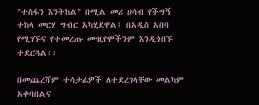"ተስፋን እንትከል" በሚል መሪ ሀሳብ የችግኝ ተከላ መርሃ ግብር አካሂደዋል፤ በአዲስ አበባ የሚገኙና የተመረጡ ሙዚየሞችንም እንዲጎበኙ ተደርጓል፡፡

በመጨረሻም ተሳታፊዎች ለተደረገላቸው መልካም አቀባበልና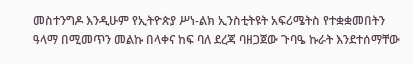መስተንግዶ እንዲሁም የኢትዮጵያ ሥነ-ልክ ኢንስቲትዩት አፍሪሜትስ የተቋቋመበትን ዓላማ በሚመጥን መልኩ በላቀና ከፍ ባለ ደረጃ ባዘጋጀው ጉባዔ ኩራት እንደተሰማቸው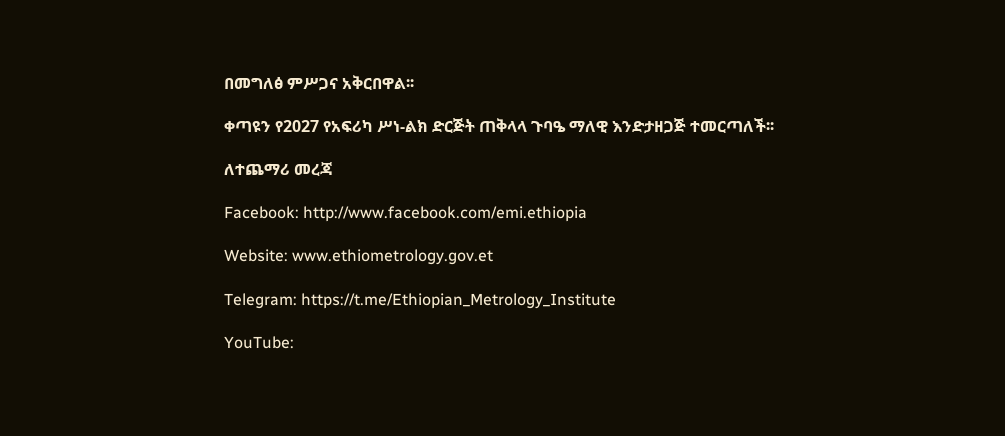በመግለፅ ምሥጋና አቅርበዋል፡፡

ቀጣዩን የ2027 የአፍሪካ ሥነ-ልክ ድርጅት ጠቅላላ ጉባዔ ማለዊ እንድታዘጋጅ ተመርጣለች፡፡

ለተጨማሪ መረጃ

Facebook: http://www.facebook.com/emi.ethiopia

Website: www.ethiometrology.gov.et

Telegram: https://t.me/Ethiopian_Metrology_Institute

YouTube: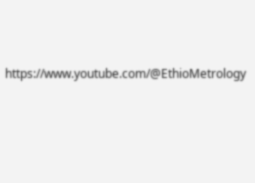https://www.youtube.com/@EthioMetrology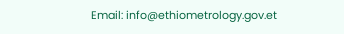Email: info@ethiometrology.gov.et